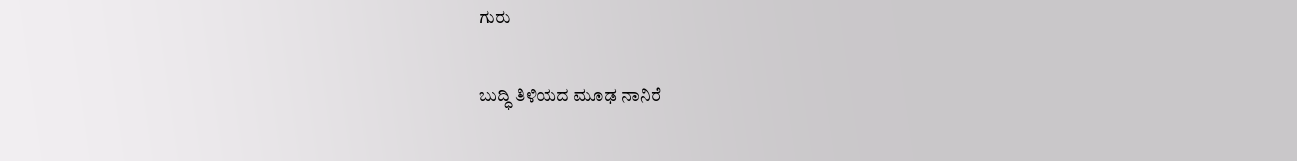ಗುರು

ಬುದ್ಧಿ ತಿಳಿಯದ ಮೂಢ ನಾನಿರೆ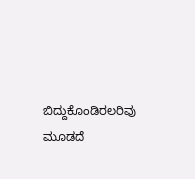ಬಿದ್ದುಕೊಂಡಿರಲರಿವು ಮೂಡದೆ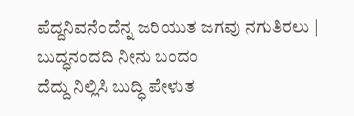ಪೆದ್ದನಿವನೆಂದೆನ್ನ ಜರಿಯುತ ಜಗವು ನಗುತಿರಲು |
ಬುದ್ಧನಂದದಿ ನೀನು ಬಂದಂ
ದೆದ್ದು ನಿಲ್ಲಿಸಿ ಬುದ್ಧಿ ಪೇಳುತ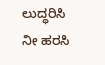ಲುದ್ಧರಿಸಿ ನೀ ಹರಸಿ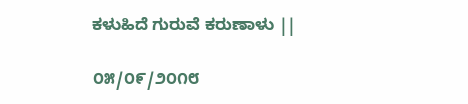ಕಳುಹಿದೆ ಗುರುವೆ ಕರುಣಾಳು ||

೦೫/೦೯/೨೦೧೮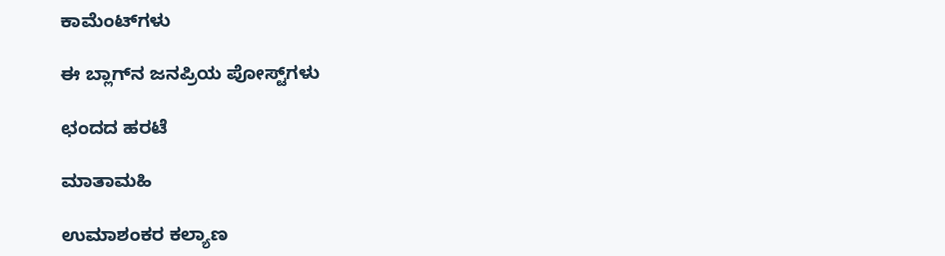ಕಾಮೆಂಟ್‌ಗಳು

ಈ ಬ್ಲಾಗ್‌ನ ಜನಪ್ರಿಯ ಪೋಸ್ಟ್‌ಗಳು

ಛಂದದ ಹರಟೆ

ಮಾತಾಮಹಿ

ಉಮಾಶಂಕರ ಕಲ್ಯಾಣ